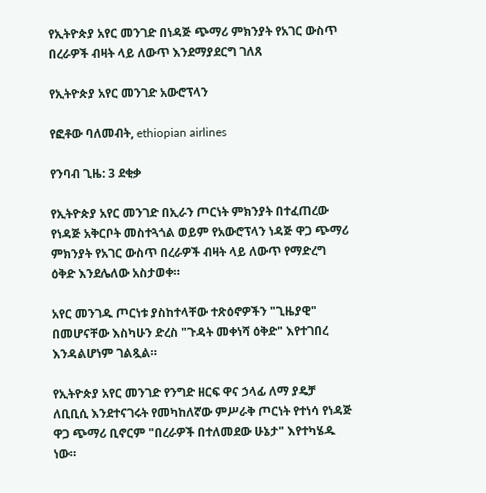የኢትዮጵያ አየር መንገድ በነዳጅ ጭማሪ ምክንያት የአገር ውስጥ በረራዎች ብዛት ላይ ለውጥ እንደማያደርግ ገለጸ

የኢትዮጵያ አየር መንገድ አውሮፕላን

የፎቶው ባለመብት, ethiopian airlines

የንባብ ጊዜ: 3 ደቂቃ

የኢትዮጵያ አየር መንገድ በኢራን ጦርነት ምክንያት በተፈጠረው የነዳጅ አቅርቦት መስተጓጎል ወይም የአውሮፕላን ነዳጅ ዋጋ ጭማሪ ምክንያት የአገር ውስጥ በረራዎች ብዛት ላይ ለውጥ የማድረግ ዕቅድ እንደሌለው አስታወቀ።

አየር መንገዱ ጦርነቱ ያስከተላቸው ተጽዕኖዎችን "ጊዜያዊ" በመሆናቸው እስካሁን ድረስ "ጉዳት መቀነሻ ዕቅድ" እየተገበረ እንዳልሆነም ገልጿል።

የኢትዮጵያ አየር መንገድ የንግድ ዘርፍ ዋና ኃላፊ ለማ ያዴቻ ለቢቢሲ እንደተናገሩት የመካከለኛው ምሥራቅ ጦርነት የተነሳ የነዳጅ ዋጋ ጭማሪ ቢኖርም "በረራዎች በተለመደው ሁኔታ" እየተካሄዱ ነው።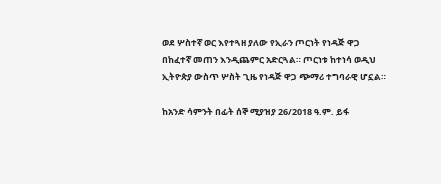ወደ ሦስተኛ ወር እየተጓዘ ያለው የኢራን ጦርነት የነዳጅ ዋጋ በከፈተኛ መጠን እንዲጨምር አድርጓል። ጦርነቱ ከተነሳ ወዲህ ኢትዮጵያ ውስጥ ሦስት ጊዜ የነዳጅ ዋጋ ጭማሪ ተግባራዊ ሆኗል።

ከአንድ ሳምንት በፊት ሰኞ ሚያዝያ 26/2018 ዓ.ም. ይፋ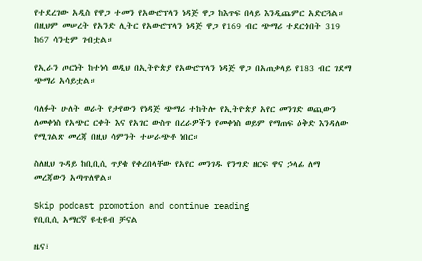የተደረገው አዲስ የዋጋ ተመን የአውሮፕላን ነዳጅ ዋጋ ከእጥፍ በላይ እንዲጨምር አድርጓል። በዚህም መሠረት የአንድ ሊትር የአውሮፕላን ነዳጅ ዋጋ የ169 ብር ጭማሪ ተደርጎበት 319 ከ67 ሳንቲም ገብቷል።

የኢራን ጦርነት ከተነሳ ወዲህ በኢትዮጵያ የአውሮፕላን ነዳጅ ዋጋ በአጠቃላይ የ183 ብር ገደማ ጭማሪ አሳይቷል።

ባለፉት ሁለት ወራት የታየውን የነዳጅ ጭማሪ ተከትሎ የኢትዮጵያ አየር መንገድ ወጪውን ለመቀነስ የአጭር ርቀት እና የአገር ውስጥ በረራዎችን የመቀነስ ወይም የማጠፍ ዕቅድ እንዳለው የሚገልጽ መረጃ በዚህ ሳምንት ተሠራጭቶ ነበር።

ስለዚህ ጉዳይ ከቢቢሲ ጥያቄ የቀረበላቸው የአየር መንገዱ የንግድ ዘርፍ ዋና ኃላፊ ለማ መረጃውን አጣጥለዋል።

Skip podcast promotion and continue reading
የቢቢሲ አማርኛ ዩቲዩብ ቻናል

ዜና፣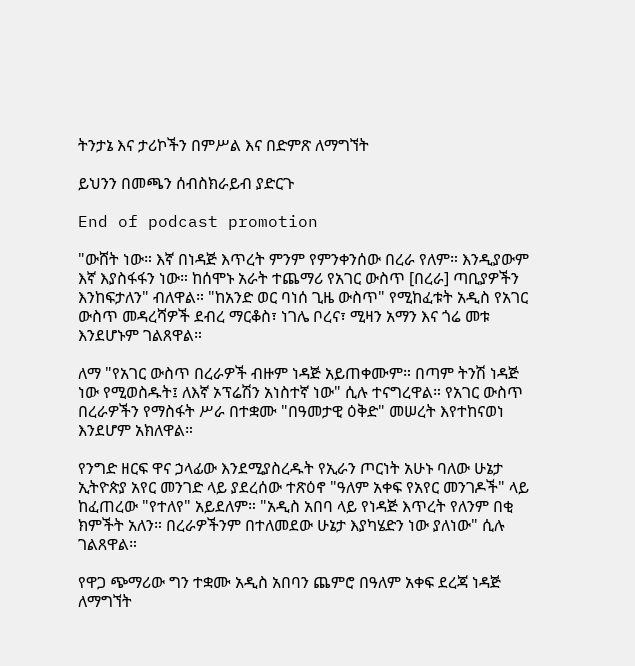ትንታኔ እና ታሪኮችን በምሥል እና በድምጽ ለማግኘት

ይህንን በመጫን ሰብስክራይብ ያድርጉ

End of podcast promotion

"ውሸት ነው። እኛ በነዳጅ እጥረት ምንም የምንቀንሰው በረራ የለም። እንዲያውም እኛ እያስፋፋን ነው። ከሰሞኑ አራት ተጨማሪ የአገር ውስጥ [በረራ] ጣቢያዎችን እንከፍታለን" ብለዋል። "ከአንድ ወር ባነሰ ጊዜ ውስጥ" የሚከፈቱት አዲስ የአገር ውስጥ መዳረሻዎች ደብረ ማርቆስ፣ ነገሌ ቦረና፣ ሚዛን አማን እና ጎሬ መቱ እንደሆኑም ገልጸዋል።

ለማ "የአገር ውስጥ በረራዎች ብዙም ነዳጅ አይጠቀሙም። በጣም ትንሽ ነዳጅ ነው የሚወስዱት፤ ለእኛ ኦፕሬሽን አነስተኛ ነው" ሲሉ ተናግረዋል። የአገር ውስጥ በረራዎችን የማስፋት ሥራ በተቋሙ "በዓመታዊ ዕቅድ" መሠረት እየተከናወነ እንደሆም አክለዋል።

የንግድ ዘርፍ ዋና ኃላፊው እንደሚያስረዱት የኢራን ጦርነት አሁኑ ባለው ሁኔታ ኢትዮጵያ አየር መንገድ ላይ ያደረሰው ተጽዕኖ "ዓለም አቀፍ የአየር መንገዶች" ላይ ከፈጠረው "የተለየ" አይደለም። "አዲስ አበባ ላይ የነዳጅ እጥረት የለንም በቂ ክምችት አለን። በረራዎችንም በተለመደው ሁኔታ እያካሄድን ነው ያለነው" ሲሉ ገልጸዋል።

የዋጋ ጭማሪው ግን ተቋሙ አዲስ አበባን ጨምሮ በዓለም አቀፍ ደረጃ ነዳጅ ለማግኘት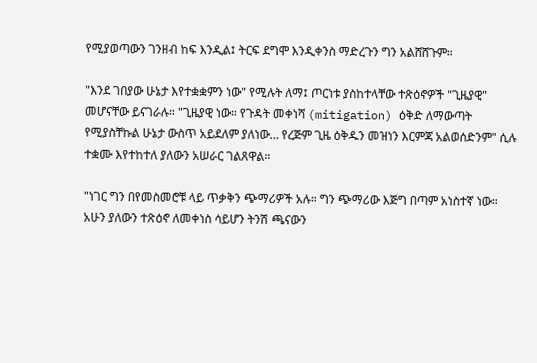የሚያወጣውን ገንዘብ ከፍ እንዲል፤ ትርፍ ደግሞ እንዲቀንስ ማድረጉን ግን አልሸሸጉም።

"እንደ ገበያው ሁኔታ እየተቋቋምን ነው" የሚሉት ለማ፤ ጦርነቱ ያስከተላቸው ተጽዕኖዎች "ጊዜያዊ" መሆናቸው ይናገራሉ። "ጊዜያዊ ነው። የጉዳት መቀነሻ (mitigation) ዕቅድ ለማውጣት የሚያስቸኩል ሁኔታ ውስጥ አይደለም ያለነው… የረጅም ጊዜ ዕቅዱን መዝነን እርምጃ አልወሰድንም" ሲሉ ተቋሙ እየተከተለ ያለውን አሠራር ገልጸዋል።

"ነገር ግን በየመስመሮቹ ላይ ጥቃቅን ጭማሪዎች አሉ። ግን ጭማሪው እጅግ በጣም አነስተኛ ነው። አሁን ያለውን ተጽዕኖ ለመቀነስ ሳይሆን ትንሽ ጫናውን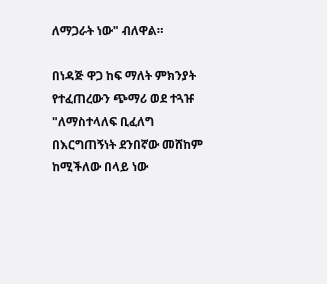ለማጋራት ነው" ብለዋል።

በነዳጅ ዋጋ ከፍ ማለት ምክንያት የተፈጠረውን ጭማሪ ወደ ተጓዡ "ለማስተላለፍ ቢፈለግ በእርግጠኝነት ደንበኛው መሸከም ከሚችለው በላይ ነው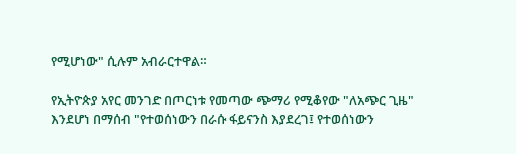የሚሆነው" ሲሉም አብራርተዋል።

የኢትዮጵያ አየር መንገድ በጦርነቱ የመጣው ጭማሪ የሚቆየው "ለአጭር ጊዜ" እንደሆነ በማሰብ "የተወሰነውን በራሱ ፋይናንስ እያደረገ፤ የተወሰነውን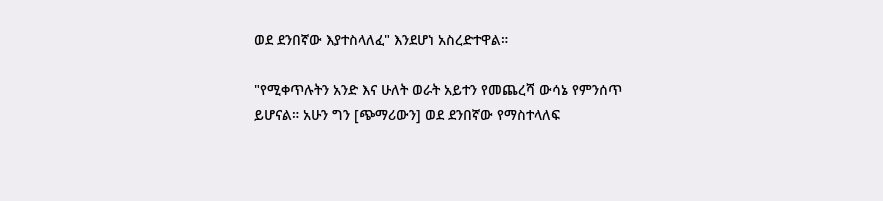ወደ ደንበኛው እያተስላለፈ" እንደሆነ አስረድተዋል።

"የሚቀጥሉትን አንድ እና ሁለት ወራት አይተን የመጨረሻ ውሳኔ የምንሰጥ ይሆናል። አሁን ግን [ጭማሪውን] ወደ ደንበኛው የማስተላለፍ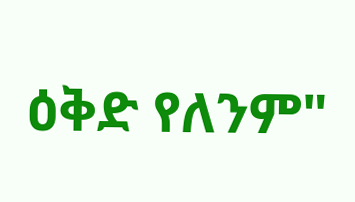ዕቅድ የለንም"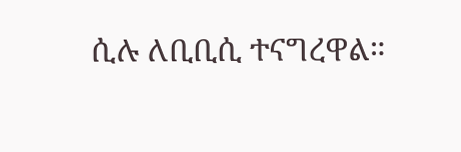ሲሉ ለቢቢሲ ተናግረዋል።